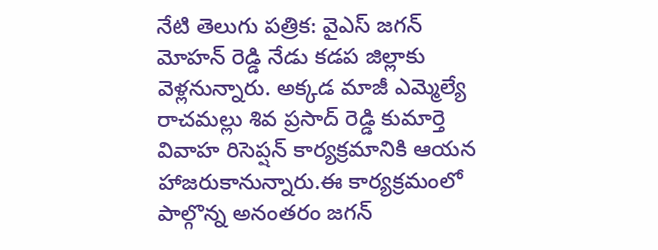నేటి తెలుగు పత్రిక: వైఎస్ జగన్ మోహన్ రెడ్డి నేడు కడప జిల్లాకు వెళ్లనున్నారు. అక్కడ మాజీ ఎమ్మెల్యే రాచమల్లు శివ ప్రసాద్ రెడ్డి కుమార్తె వివాహ రిసెప్షన్ కార్యక్రమానికి ఆయన హాజరుకానున్నారు.ఈ కార్యక్రమంలో పాల్గొన్న అనంతరం జగన్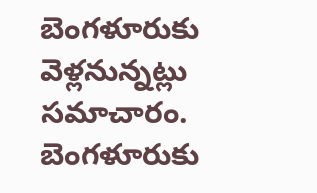బెంగళూరుకు వెళ్లనున్నట్లు సమాచారం. బెంగళూరుకు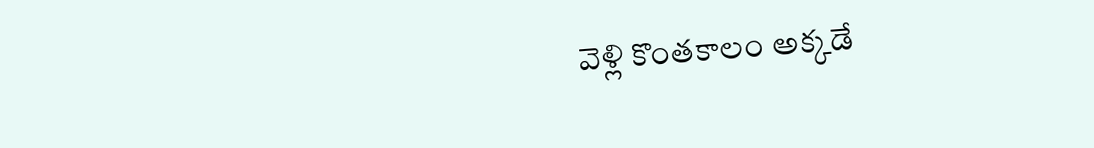వెళ్లి కొంతకాలం అక్కడే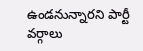ఉండనున్నారని పార్టీ వర్గాలు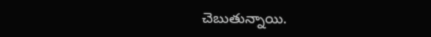చెబుతున్నాయి.